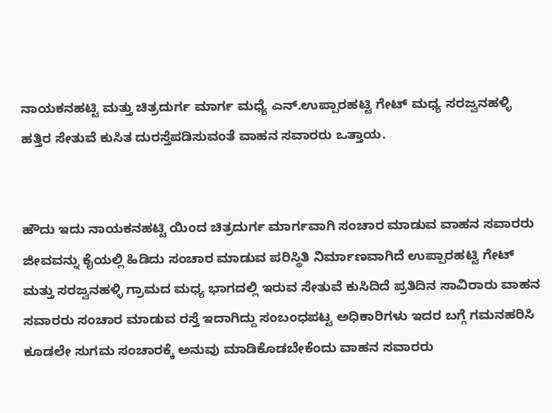ನಾಯಕನಹಟ್ಟಿ ಮತ್ತು ಚಿತ್ರದುರ್ಗ ಮಾರ್ಗ ಮಧ್ಯೆ ಎನ್.ಉಪ್ಪಾರಹಟ್ಟಿ ಗೇಟ್ ಮಧ್ಯ ಸರಜ್ವನಹಳ್ಳಿ ಹತ್ತಿರ ಸೇತುವೆ ಕುಸಿತ ದುರಸ್ತೆಪಡಿಸುವಂತೆ ವಾಹನ ಸವಾರರು ಒತ್ತಾಯ.


ಹೌದು ಇದು ನಾಯಕನಹಟ್ಟಿ ಯಿಂದ ಚಿತ್ರದುರ್ಗ ಮಾರ್ಗವಾಗಿ ಸಂಚಾರ ಮಾಡುವ ವಾಹನ ಸವಾರರು ಜೀವವನ್ನು ಕೈಯಲ್ಲಿ ಹಿಡಿದು ಸಂಚಾರ ಮಾಡುವ ಪರಿಸ್ಥಿತಿ ನಿರ್ಮಾಣವಾಗಿದೆ ಉಪ್ಪಾರಹಟ್ಟಿ ಗೇಟ್ ಮತ್ತು ಸರಜ್ವನಹಳ್ಳಿ ಗ್ರಾಮದ ಮಧ್ಯ ಭಾಗದಲ್ಲಿ ಇರುವ ಸೇತುವೆ ಕುಸಿದಿದೆ ಪ್ರತಿದಿನ ಸಾವಿರಾರು ವಾಹನ ಸವಾರರು ಸಂಚಾರ ಮಾಡುವ ರಸ್ತೆ ಇದಾಗಿದ್ದು ಸಂಬಂಧಪಟ್ಟ ಅಧಿಕಾರಿಗಳು ಇದರ ಬಗ್ಗೆ ಗಮನಹರಿಸಿ ಕೂಡಲೇ ಸುಗಮ ಸಂಚಾರಕ್ಕೆ ಅನುವು ಮಾಡಿಕೊಡಬೇಕೆಂದು ವಾಹನ ಸವಾರರು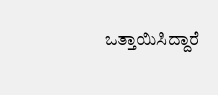ಒತ್ತಾಯಿಸಿದ್ದಾರೆ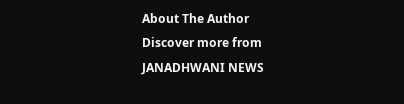About The Author
Discover more from JANADHWANI NEWS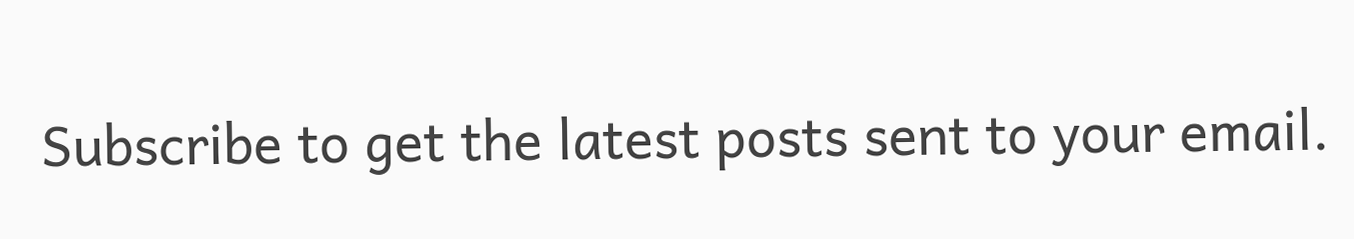Subscribe to get the latest posts sent to your email.